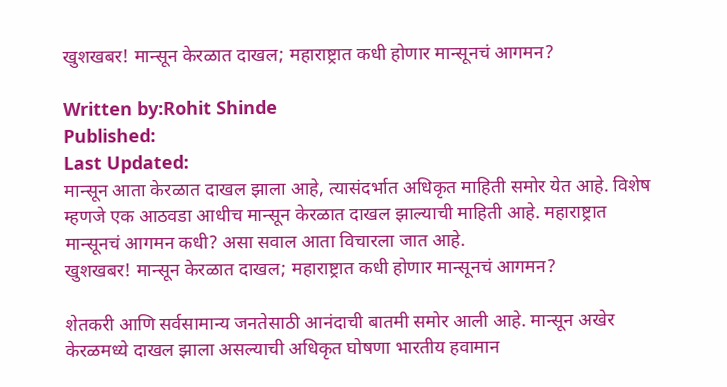खुशखबर! मान्सून केरळात दाखल; महाराष्ट्रात कधी होणार मान्सूनचं आगमन?

Written by:Rohit Shinde
Published:
Last Updated:
मान्सून आता केरळात दाखल झाला आहे, त्यासंदर्भात अधिकृत माहिती समोर येत आहे. विशेष म्हणजे एक आठवडा आधीच मान्सून केरळात दाखल झाल्याची माहिती आहे. महाराष्ट्रात मान्सूनचं आगमन कधी? असा सवाल आता विचारला जात आहे.
खुशखबर! मान्सून केरळात दाखल; महाराष्ट्रात कधी होणार मान्सूनचं आगमन?

शेतकरी आणि सर्वसामान्य जनतेसाठी आनंदाची बातमी समोर आली आहे. मान्सून अखेर केरळमध्ये दाखल झाला असल्याची अधिकृत घोषणा भारतीय हवामान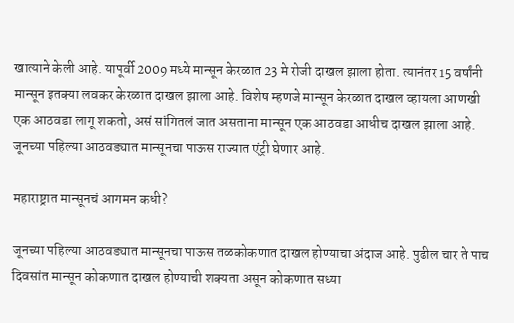खात्याने केली आहे. यापूर्वी 2009 मध्ये मान्सून केरळात 23 मे रोजी दाखल झाला होता. त्यानंतर 15 वर्षांनी मान्सून इतक्या लवकर केरळात दाखल झाला आहे. विशेष म्हणजे मान्सून केरळात दाखल व्हायला आणखी एक आठवडा लागू शकतो, असं सांगितलं जात असताना मान्सून एक आठवडा आधीच दाखल झाला आहे. जूनच्या पहिल्या आठवड्यात मान्सूनचा पाऊस राज्यात एंट्री घेणार आहे.

महाराष्ट्रात मान्सूनचं आगमन कधी?

जूनच्या पहिल्या आठवड्यात मान्सूनचा पाऊस तळकोकणात दाखल होण्याचा अंदाज आहे. पुढील चार ते पाच दिवसांत मान्सून कोकणात दाखल होण्याची शक्यता असून कोकणात सध्या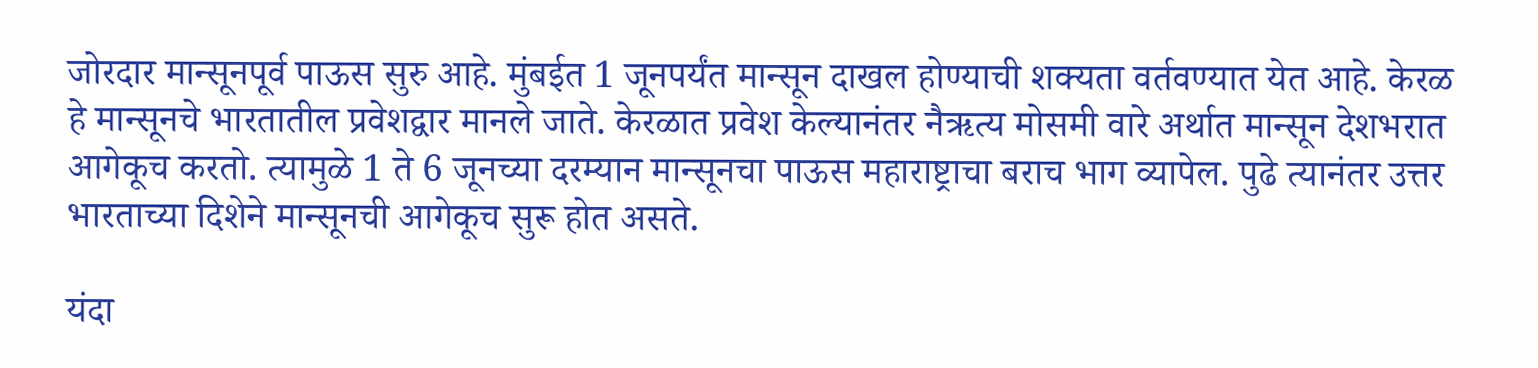जोरदार मान्सूनपूर्व पाऊस सुरु आहे. मुंबईत 1 जूनपर्यंत मान्सून दाखल होण्याची शक्यता वर्तवण्यात येत आहे. केरळ हे मान्सूनचे भारतातील प्रवेशद्वार मानले जाते. केरळात प्रवेश केल्यानंतर नैऋत्य मोसमी वारे अर्थात मान्सून देशभरात आगेकूच करतो. त्यामुळे 1 ते 6 जूनच्या दरम्यान मान्सूनचा पाऊस महाराष्ट्राचा बराच भाग व्यापेल. पुढे त्यानंतर उत्तर भारताच्या दिशेने मान्सूनची आगेकूच सुरू होत असते.

यंदा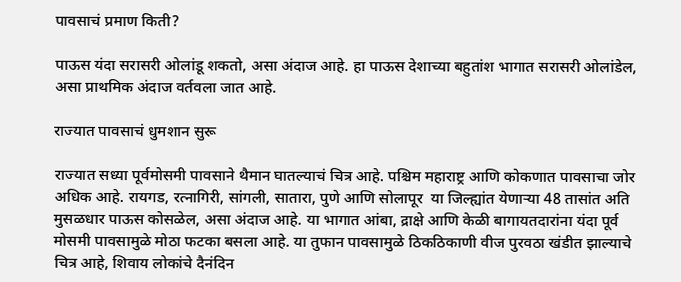पावसाचं प्रमाण किती?

पाऊस यंदा सरासरी ओलांडू शकतो, असा अंदाज आहे. हा पाऊस देशाच्या बहुतांश भागात सरासरी ओलांडेल, असा प्राथमिक अंदाज वर्तवला जात आहे.

राज्यात पावसाचं धुमशान सुरू

राज्यात सध्या पूर्वमोसमी पावसाने थैमान घातल्याचं चित्र आहे. पश्चिम महाराष्ट्र आणि कोकणात पावसाचा जोर अधिक आहे. रायगड, रत्नागिरी, सांगली, सातारा, पुणे आणि सोलापूर  या जिल्ह्यांत येणाऱ्या 48 तासांत अति मुसळधार पाऊस कोसळेल, असा अंदाज आहे. या भागात आंबा, द्राक्षे आणि केळी बागायतदारांना यंदा पूर्व मोसमी पावसामुळे मोठा फटका बसला आहे. या तुफान पावसामुळे ठिकठिकाणी वीज पुरवठा खंडीत झाल्याचे चित्र आहे, शिवाय लोकांचे दैनंदिन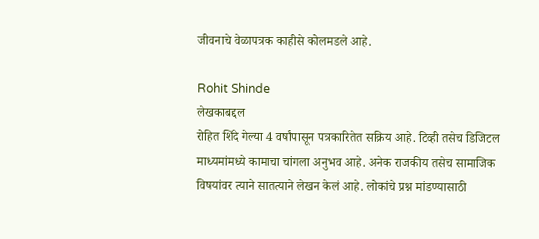जीवनाचे वेळापत्रक काहीसे कोलमडले आहे.

Rohit Shinde
लेखकाबद्दल
रोहित शिंदे गेल्या 4 वर्षांपासून पत्रकारितेत सक्रिय आहे. टिव्ही तसेच डिजिटल माध्यमांमध्ये कामाचा चांगला अनुभव आहे. अनेक राजकीय तसेच सामाजिक विषयांवर त्याने सातत्याने लेखन केलं आहे. लोकांचे प्रश्न मांडण्यासाठी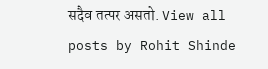सदैव तत्पर असतो. View all posts by Rohit Shinde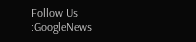Follow Us :GoogleNews